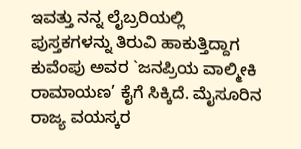ಇವತ್ತು ನನ್ನ ಲೈಬ್ರರಿಯಲ್ಲಿ ಪುಸ್ತಕಗಳನ್ನು ತಿರುವಿ ಹಾಕುತ್ತಿದ್ದಾಗ ಕುವೆಂಪು ಅವರ `ಜನಪ್ರಿಯ ವಾಲ್ಮೀಕಿ ರಾಮಾಯಣ’ ಕೈಗೆ ಸಿಕ್ಕಿದೆ. ಮೈಸೂರಿನ ರಾಜ್ಯ ವಯಸ್ಕರ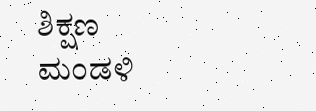ಶಿಕ್ಷಣ ಮಂಡಳಿ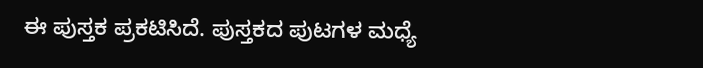ಈ ಪುಸ್ತಕ ಪ್ರಕಟಿಸಿದೆ. ಪುಸ್ತಕದ ಪುಟಗಳ ಮಧ್ಯೆ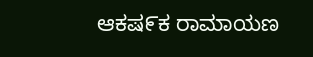ಆಕಷ೯ಕ ರಾಮಾಯಣ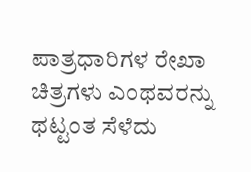ಪಾತ್ರಧಾರಿಗಳ ರೇಖಾ ಚಿತ್ರಗಳು ಎಂಥವರನ್ನು ಥಟ್ಟಂತ ಸೆಳೆದು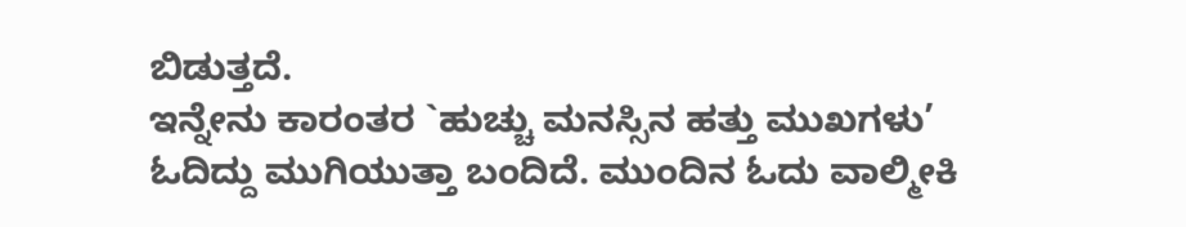ಬಿಡುತ್ತದೆ.
ಇನ್ನೇನು ಕಾರಂತರ `ಹುಚ್ಚು ಮನಸ್ಸಿನ ಹತ್ತು ಮುಖಗಳು’ ಓದಿದ್ದು ಮುಗಿಯುತ್ತಾ ಬಂದಿದೆ. ಮುಂದಿನ ಓದು ವಾಲ್ಮೀಕಿ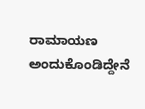ರಾಮಾಯಣ ಅಂದುಕೊಂಡಿದ್ದೇನೆ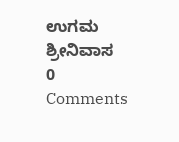ಉಗಮ ಶ್ರೀನಿವಾಸ
0 Comments